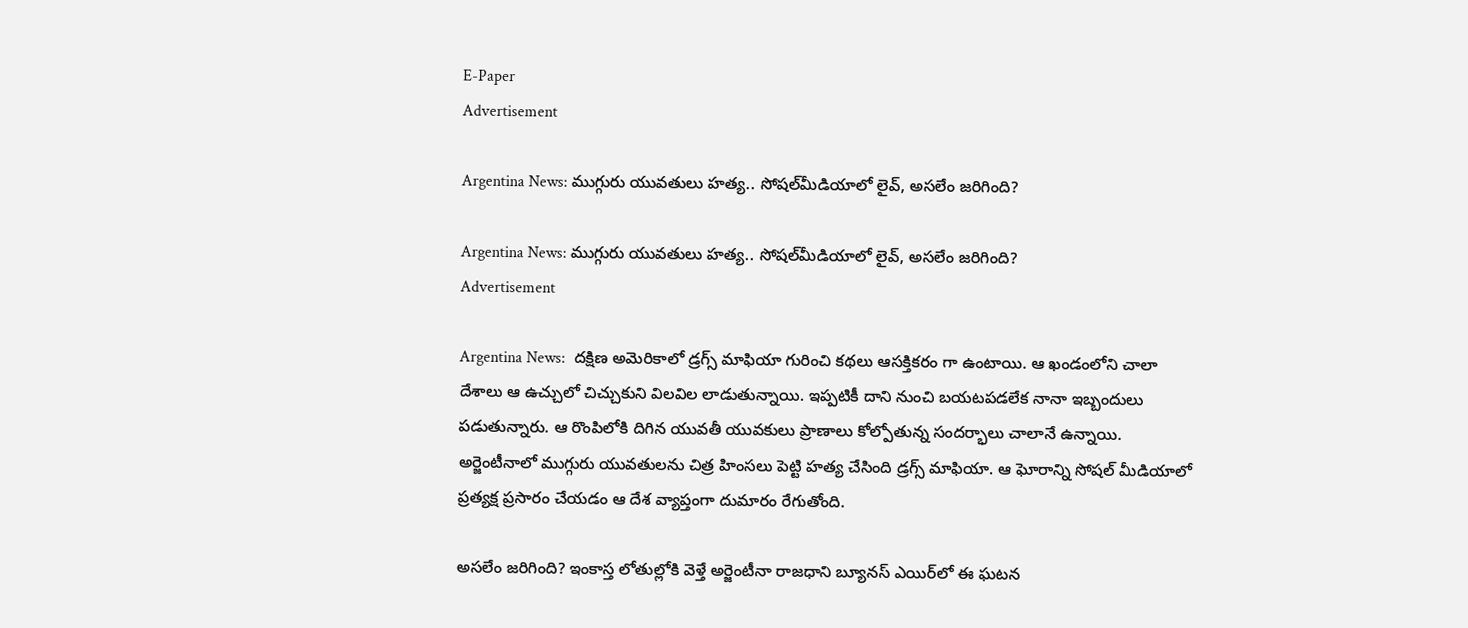E-Paper
Advertisement

Argentina News: ముగ్గురు యువతులు హత్య.. సోషల్‌మీడియాలో లైవ్, అసలేం జరిగింది?

Argentina News: ముగ్గురు యువతులు హత్య.. సోషల్‌మీడియాలో లైవ్, అసలేం జరిగింది?
Advertisement

Argentina News:  దక్షిణ అమెరికాలో డ్రగ్స్ మాఫియా గురించి కథలు ఆసక్తికరం గా ఉంటాయి. ఆ ఖండంలోని చాలా దేశాలు ఆ ఉచ్చులో చిచ్చుకుని విలవిల లాడుతున్నాయి. ఇప్పటికీ దాని నుంచి బయటపడలేక నానా ఇబ్బందులు పడుతున్నారు. ఆ రొంపిలోకి దిగిన యువతీ యువకులు ప్రాణాలు కోల్పోతున్న సందర్భాలు చాలానే ఉన్నాయి. అర్జెంటీనాలో ముగ్గురు యువతులను చిత్ర హింసలు పెట్టి హత్య చేసింది డ్రగ్స్ మాఫియా. ఆ ఘోరాన్ని సోషల్ మీడియాలో ప్రత్యక్ష ప్రసారం చేయడం ఆ దేశ వ్యాప్తంగా దుమారం రేగుతోంది.

అసలేం జరిగింది? ఇంకాస్త లోతుల్లోకి వెళ్తే అర్జెంటీనా రాజధాని బ్యూనస్ ఎయిర్‌లో ఈ ఘటన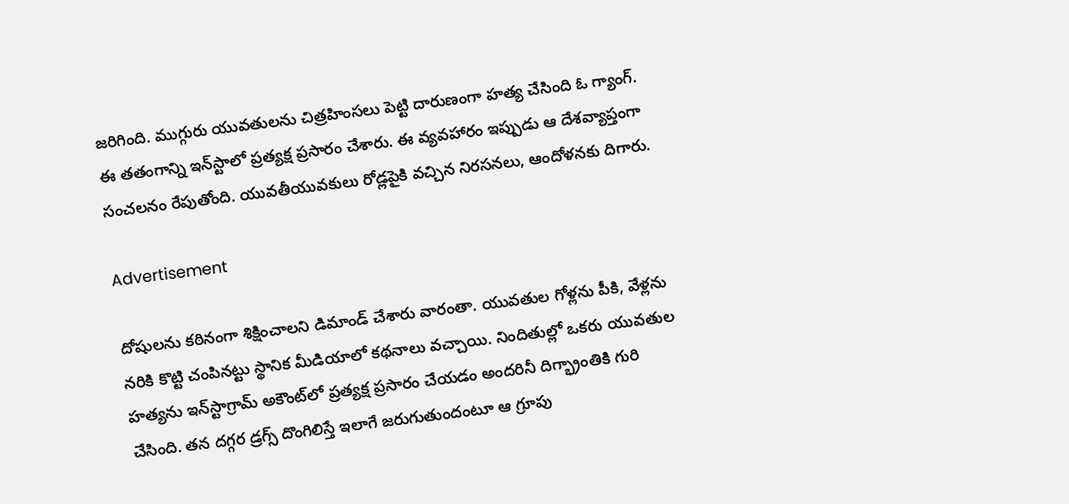జరిగింది. ముగ్గురు యువతులను చిత్రహింసలు పెట్టి దారుణంగా హత్య చేసింది ఓ గ్యాంగ్. ఈ తతంగాన్ని ఇన్‌స్టాలో ప్రత్యక్ష ప్రసారం చేశారు. ఈ వ్యవహారం ఇప్పుడు ఆ దేశవ్యాప్తంగా సంచలనం రేపుతోంది. యువతీయువకులు రోడ్లపైకి వచ్చిన నిరసనలు, ఆందోళనకు దిగారు.

Advertisement

దోషులను కఠినంగా శిక్షించాలని డిమాండ్ చేశారు వారంతా. యువతుల గోళ్లను పీకి, వేళ్లను నరికి కొట్టి చంపినట్టు స్థానిక మీడియాలో కథనాలు వచ్చాయి. నిందితుల్లో ఒకరు యువతుల హత్యను ఇన్‌స్టాగ్రామ్‌ అకౌంట్‌లో ప్రత్యక్ష ప్రసారం చేయడం అందరినీ దిగ్భ్రాంతికి గురి చేసింది. తన దగ్గర డ్రగ్స్ దొంగిలిస్తే ఇలాగే జరుగుతుందంటూ ఆ గ్రూపు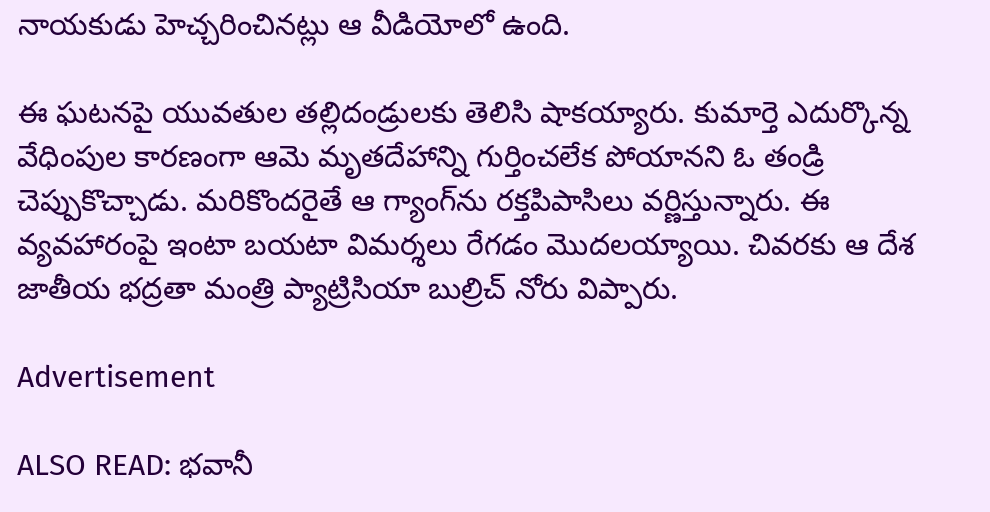నాయకుడు హెచ్చరించినట్లు ఆ వీడియోలో ఉంది.

ఈ ఘటనపై యువతుల తల్లిదండ్రులకు తెలిసి షాకయ్యారు. కుమార్తె ఎదుర్కొన్న వేధింపుల కారణంగా ఆమె మృతదేహాన్ని గుర్తించలేక పోయానని ఓ తండ్రి చెప్పుకొచ్చాడు. మరికొందరైతే ఆ గ్యాంగ్‌ను రక్తపిపాసిలు వర్ణిస్తున్నారు. ఈ వ్యవహారంపై ఇంటా బయటా విమర్శలు రేగడం మొదలయ్యాయి. చివరకు ఆ దేశ జాతీయ భద్రతా మంత్రి ప్యాట్రిసియా బుల్రిచ్ నోరు విప్పారు.

Advertisement

ALSO READ: భవానీ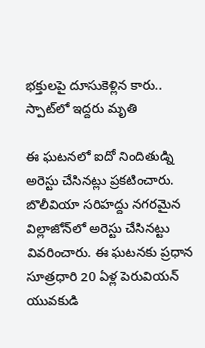భక్తులపై దూసుకెళ్లిన కారు.. స్పాట్‌లో ఇద్దరు మృతి

ఈ ఘటనలో ఐదో నిందితుడ్ని అరెస్టు చేసినట్లు ప్రకటించారు. బొలీవియా సరిహద్దు నగరమైన విల్లాజోన్‌లో అరెస్టు చేసినట్టు వివరించారు. ఈ ఘటనకు ప్రధాన సూత్రధారి 20 ఏళ్ల పెరువియన్ యువకుడి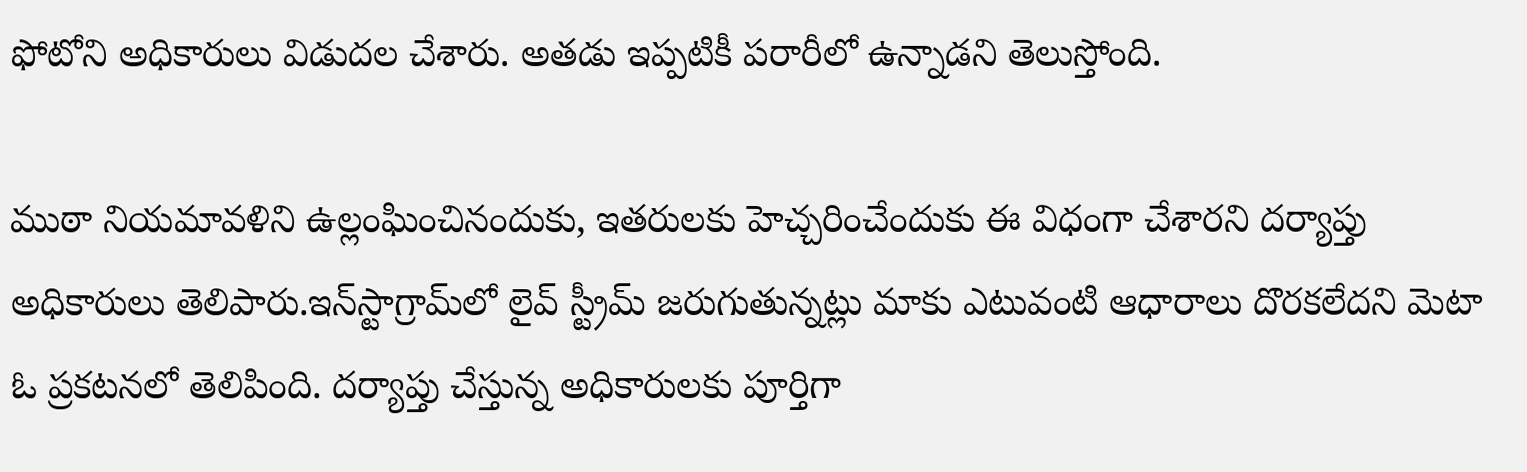ఫోటోని అధికారులు విడుదల చేశారు. అతడు ఇప్పటికీ పరారీలో ఉన్నాడని తెలుస్తోంది.

ముఠా నియమావళిని ఉల్లంఘించినందుకు, ఇతరులకు హెచ్చరించేందుకు ఈ విధంగా చేశారని దర్యాప్తు అధికారులు తెలిపారు.ఇన్‌స్టాగ్రామ్‌లో లైవ్ స్ట్రీమ్ జరుగుతున్నట్లు మాకు ఎటువంటి ఆధారాలు దొరకలేదని మెటా ఓ ప్రకటనలో తెలిపింది. దర్యాప్తు చేస్తున్న అధికారులకు పూర్తిగా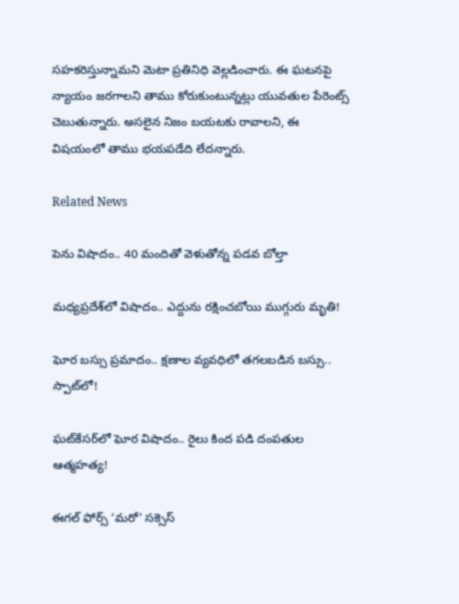సహకరిస్తున్నామని మెటా ప్రతినిధి వెల్లడించారు. ఈ ఘటనపై న్యాయం జరగాలని తాము కోరుకుంటున్నట్లు యువతుల పేరెంట్స్ చెబుతున్నారు. అసలైన నిజం బయటకు రావాలని, ఈ విషయంలో తాము భయపడేది లేదన్నారు.

Related News

పెను విషాదం.. 40 మందితో వెళుతోన్న ప‌డ‌వ బోల్తా

మధ్యప్రదేశ్‌లో విషాదం.. ఎద్దును రక్షించబోయి ముగ్గురు మృతి!

ఘోర బస్సు ప్రమాదం.. క్షణాల వ్యవధిలో తగలబడిన బస్సు.. స్పాట్‌లో!

ఘట్‌కేసర్‌లో ఘోర విషాదం.. రైలు కింద పడి దంపతుల ఆత్మహత్య!

ఈగల్ ఫోర్స్ ‘మరో’ సక్సెస్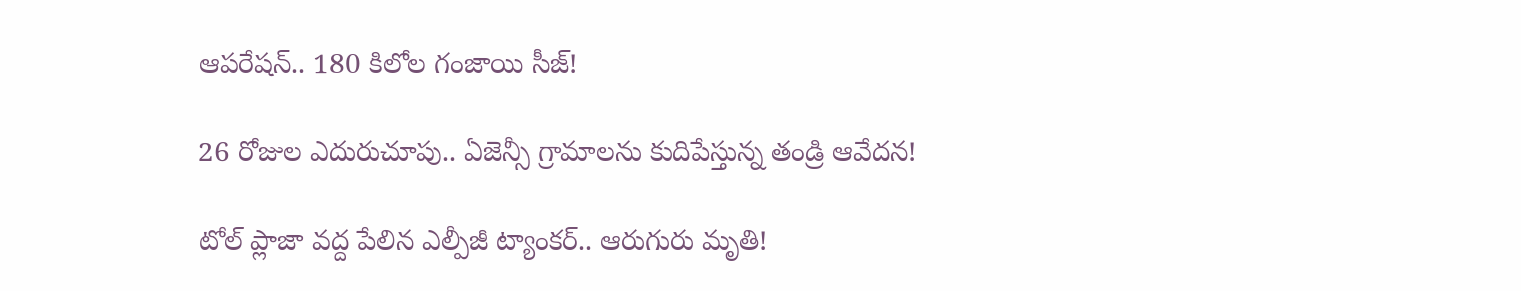ఆపరేషన్.. 180 కిలోల గంజాయి సీజ్!

26 రోజుల ఎదురుచూపు.. ఏజెన్సీ గ్రామాలను కుదిపేస్తున్న తండ్రి ఆవేదన!

టోల్ ప్లాజా వద్ద పేలిన ఎల్పీజీ ట్యాంకర్.. ఆరుగురు మృతి!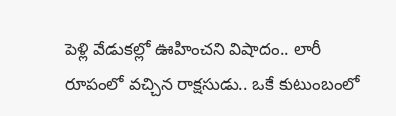పెళ్లి వేడుకల్లో ఊహించని విషాదం.. లారీ రూపంలో వచ్చిన రాక్షసుడు.. ఒకే కుటుంబంలో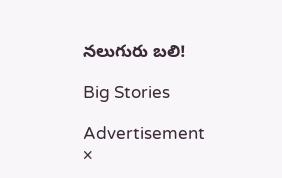నలుగురు బలి!

Big Stories

Advertisement
×